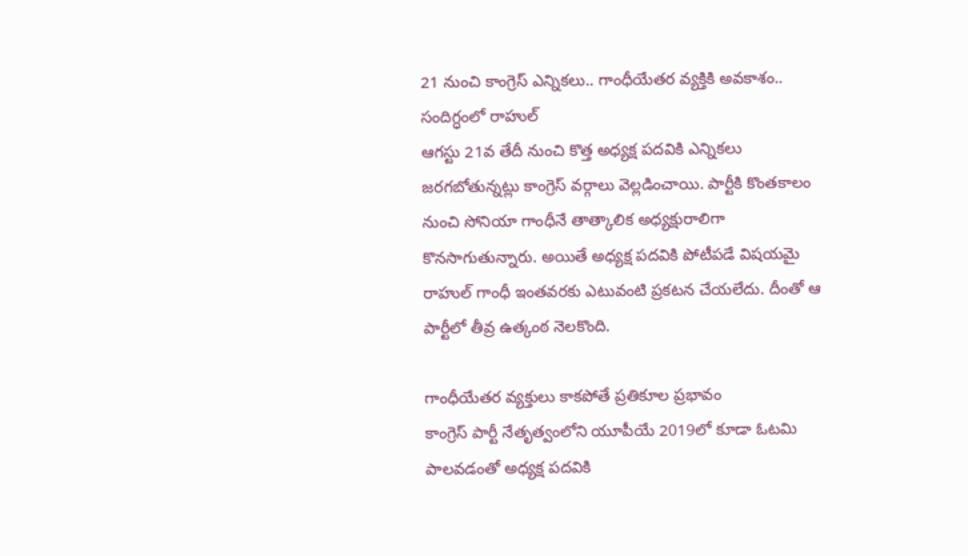21 నుంచి కాంగ్రెస్ ఎన్నికలు.. గాంధీయేతర వ్యక్తికి అవకాశం.. సందిగ్ధంలో రాహుల్
ఆగస్టు 21వ తేదీ నుంచి కొత్త అధ్యక్ష పదవికి ఎన్నికలు జరగబోతున్నట్లు కాంగ్రెస్ వర్గాలు వెల్లడించాయి. పార్టీకి కొంతకాలం నుంచి సోనియా గాంధీనే తాత్కాలిక అధ్యక్షురాలిగా కొనసాగుతున్నారు. అయితే అధ్యక్ష పదవికి పోటీపడే విషయమై రాహుల్ గాంధీ ఇంతవరకు ఎటువంటి ప్రకటన చేయలేదు. దీంతో ఆ పార్టీలో తీవ్ర ఉత్కంఠ నెలకొంది.

గాంధీయేతర వ్యక్తులు కాకపోతే ప్రతికూల ప్రభావం
కాంగ్రెస్ పార్టీ నేతృత్వంలోని యూపీయే 2019లో కూడా ఓటమి పాలవడంతో అధ్యక్ష పదవికి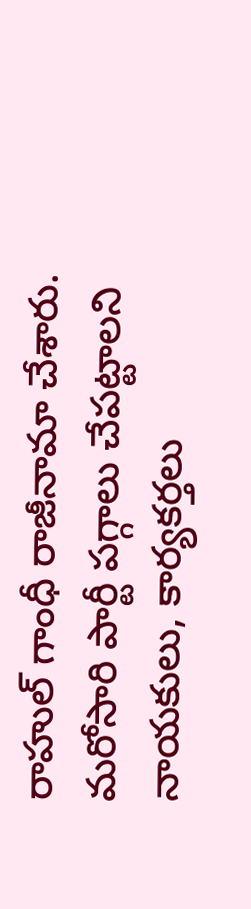రాహుల్ గాంధీ రాజీనామా చేశారు. మరోసారి పార్టీ పగ్గాలు చేపట్టాలని నాయకులు, కార్యకర్తలు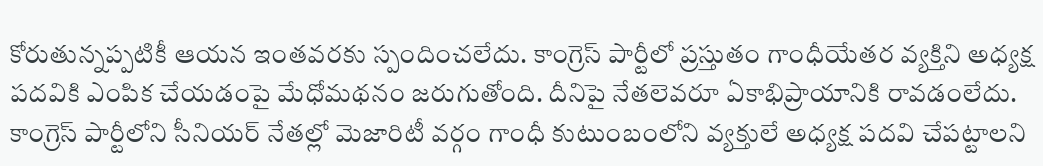కోరుతున్నప్పటికీ ఆయన ఇంతవరకు స్పందించలేదు. కాంగ్రెస్ పార్టీలో ప్రస్తుతం గాంధీయేతర వ్యక్తిని అధ్యక్ష పదవికి ఎంపిక చేయడంపై మేధోమథనం జరుగుతోంది. దీనిపై నేతలెవరూ ఏకాభిప్రాయానికి రావడంలేదు. కాంగ్రెస్ పార్టీలోని సీనియర్ నేతల్లో మెజారిటీ వర్గం గాంధీ కుటుంబంలోని వ్యక్తులే అధ్యక్ష పదవి చేపట్టాలని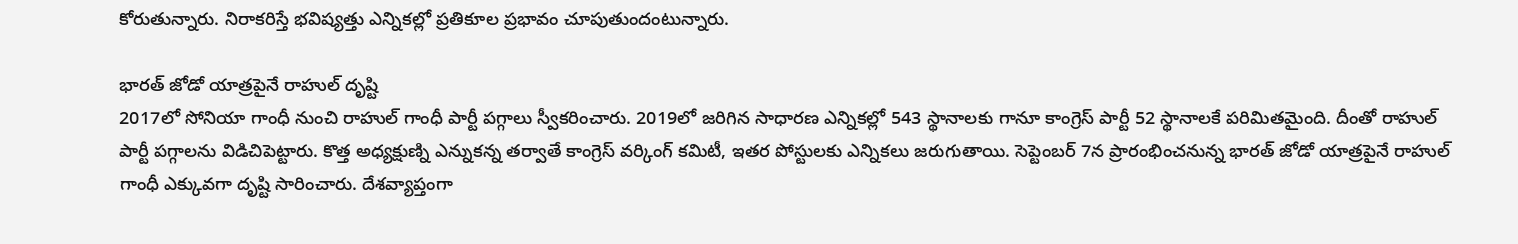కోరుతున్నారు. నిరాకరిస్తే భవిష్యత్తు ఎన్నికల్లో ప్రతికూల ప్రభావం చూపుతుందంటున్నారు.

భారత్ జోడో యాత్రపైనే రాహుల్ దృష్టి
2017లో సోనియా గాంధీ నుంచి రాహుల్ గాంధీ పార్టీ పగ్గాలు స్వీకరించారు. 2019లో జరిగిన సాధారణ ఎన్నికల్లో 543 స్థానాలకు గానూ కాంగ్రెస్ పార్టీ 52 స్థానాలకే పరిమితమైంది. దీంతో రాహుల్ పార్టీ పగ్గాలను విడిచిపెట్టారు. కొత్త అధ్యక్షుణ్ని ఎన్నుకన్న తర్వాతే కాంగ్రెస్ వర్కింగ్ కమిటీ, ఇతర పోస్టులకు ఎన్నికలు జరుగుతాయి. సెప్టెంబర్ 7న ప్రారంభించనున్న భారత్ జోడో యాత్రపైనే రాహుల్ గాంధీ ఎక్కువగా దృష్టి సారించారు. దేశవ్యాప్తంగా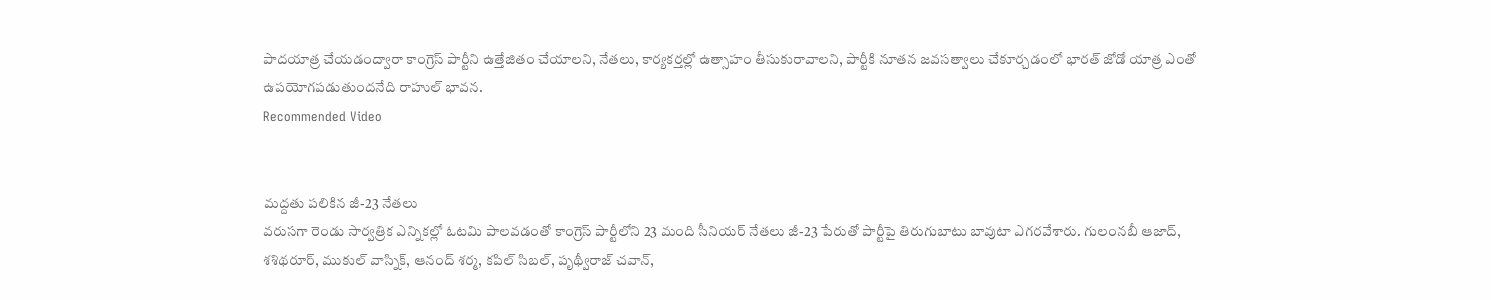పాదయాత్ర చేయడంద్వారా కాంగ్రెస్ పార్టీని ఉత్తేజితం చేయాలని, నేతలు, కార్యకర్తల్లో ఉత్సాహం తీసుకురావాలని, పార్టీకి నూతన జవసత్వాలు చేకూర్చడంలో భారత్ జోడో యాత్ర ఎంతో ఉపయోగపడుతుందనేది రాహుల్ భావన.
Recommended Video


మద్దతు పలికిన జీ-23 నేతలు
వరుసగా రెండు సార్వత్రిక ఎన్నికల్లో ఓటమి పాలవడంతో కాంగ్రెస్ పార్టీలోని 23 మంది సీనియర్ నేతలు జీ-23 పేరుతో పార్టీపై తిరుగుబాటు బావుటా ఎగరవేశారు. గులంనబీ ఆజాద్, శశిథరూర్, ముకుల్ వాస్నిక్, ఆనంద్ శర్మ, కపిల్ సిబల్, పృథ్వీరాజ్ చవాన్,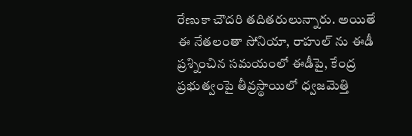రేణుకా చౌదరి తదితరులున్నారు. అయితే ఈ నేతలంతా సోనియా, రాహుల్ ను ఈడీ ప్రశ్నించిన సమయంలో ఈడీపై, కేంద్ర ప్రభుత్వంపై తీవ్రస్థాయిలో ధ్వజమెత్తి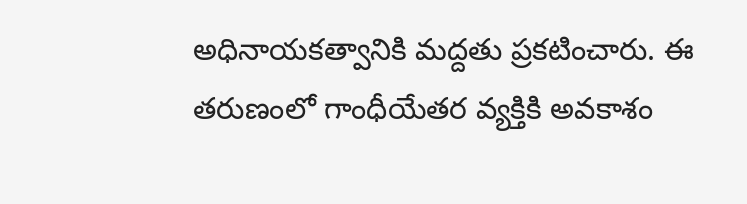అధినాయకత్వానికి మద్దతు ప్రకటించారు. ఈ తరుణంలో గాంధీయేతర వ్యక్తికి అవకాశం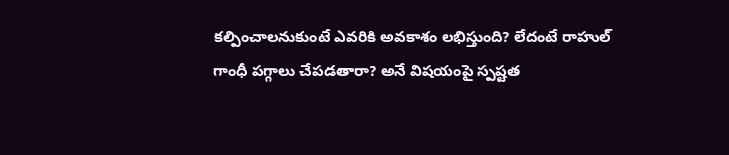కల్పించాలనుకుంటే ఎవరికి అవకాశం లభిస్తుంది? లేదంటే రాహుల్ గాంధీ పగ్గాలు చేపడతారా? అనే విషయంపై స్పష్టత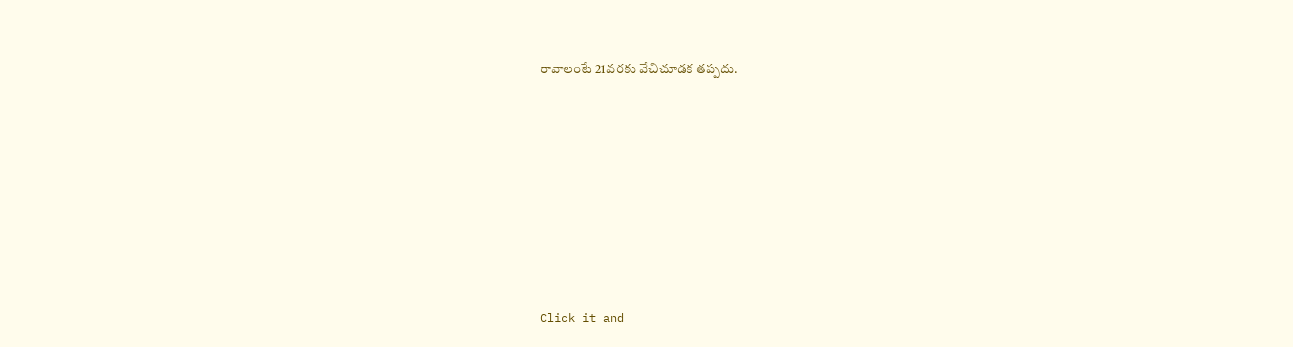రావాలంటే 21వరకు వేచిచూడక తప్పదు.












Click it and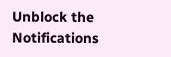Unblock the Notifications